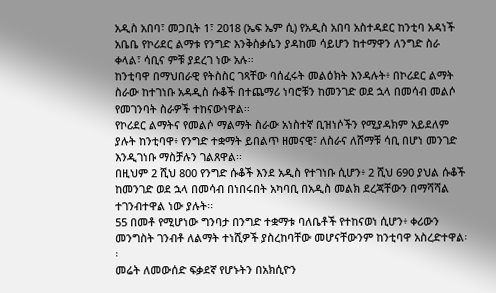አዲስ አበባ፣ መጋቢት 1፣ 2018 (ኤፍ ኤም ሲ) የአዲስ አበባ አስተዳደር ከንቲባ አዳነች አቤቤ የኮሪደር ልማቱ የንግድ እንቅስቃሴን ያዳከመ ሳይሆን ከተማዋን ለንግድ ስራ ቀላል፣ ሳቢና ምቹ ያደረገ ነው አሉ፡፡
ከንቲባዋ በማህበራዊ የትስስር ገጻቸው ባሰፈሩት መልዕክት እንዳሉት፥ በኮሪደር ልማት ስራው ከተገነቡ አዳዲስ ሱቆች በተጨማሪ ነባሮቹን ከመንገድ ወደ ኋላ በመሳብ መልሶ የመገንባት ስራዎች ተከናውነዋል፡፡
የኮሪደር ልማትና የመልሶ ማልማት ስራው አነስተኛ ቢዝነሶችን የሚያዳክም አይደለም ያሉት ከንቲባዋ፥ የንግድ ተቋማት ይበልጥ ዘመናዊ፣ ለስራና ለሸማቹ ሳቢ በሆነ መንገድ እንዲገነቡ ማስቻሉን ገልጸዋል፡፡
በዚህም 2 ሺህ 800 የንግድ ሱቆች እንደ አዲስ የተገነቡ ሲሆን፥ 2 ሺህ 690 ያህል ሱቆች ከመንገድ ወደ ኋላ በመሳብ በነበሩበት አካባቢ በአዲስ መልክ ደረጃቸውን በማሻሻል ተገንብተዋል ነው ያሉት፡፡
55 በመቶ የሚሆነው ግንባታ በንግድ ተቋማቱ ባለቤቶች የተከናወነ ሲሆን፥ ቀሪውን መንግስት ገንብቶ ለልማት ተነሺዎች ያስረከባቸው መሆናቸውንም ከንቲባዋ አስረድተዋል፡፡
መሬት ለመውሰድ ፍቃደኛ የሆኑትን በአክሲዮን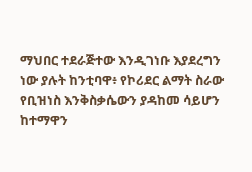ማህበር ተደራጅተው እንዲገነቡ እያደረግን ነው ያሉት ከንቲባዋ፥ የኮሪደር ልማት ስራው የቢዝነስ እንቅስቃሴውን ያዳከመ ሳይሆን ከተማዋን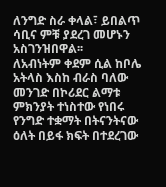ለንግድ ስራ ቀላል፣ ይበልጥ ሳቢና ምቹ ያደረገ መሆኑን አስገንዝበዋል፡፡
ለአብነትም ቀደም ሲል ከቦሌ አትላስ እስከ ብራስ ባለው መንገድ በኮሪደር ልማቱ ምክንያት ተነስተው የነበሩ የንግድ ተቋማት በትናንትናው ዕለት በይፋ ክፍት በተደረገው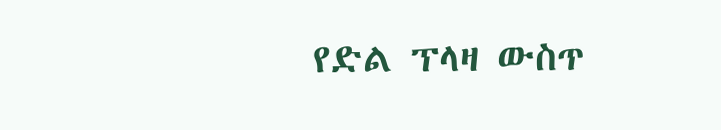የድል ፕላዛ ውስጥ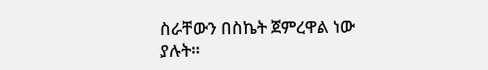ስራቸውን በስኬት ጀምረዋል ነው ያሉት።